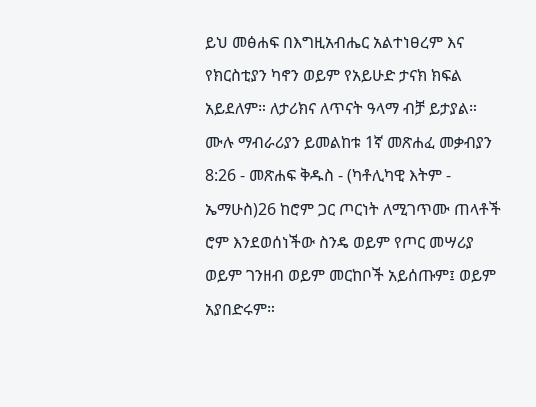ይህ መፅሐፍ በእግዚአብሔር አልተነፀረም እና የክርስቲያን ካኖን ወይም የአይሁድ ታናክ ክፍል አይደለም። ለታሪክና ለጥናት ዓላማ ብቻ ይታያል። ሙሉ ማብራሪያን ይመልከቱ 1ኛ መጽሐፈ መቃብያን 8:26 - መጽሐፍ ቅዱስ - (ካቶሊካዊ እትም - ኤማሁስ)26 ከሮም ጋር ጦርነት ለሚገጥሙ ጠላቶች ሮም እንደወሰነችው ስንዴ ወይም የጦር መሣሪያ ወይም ገንዘብ ወይም መርከቦች አይሰጡም፤ ወይም አያበድሩም።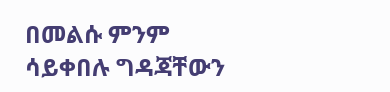በመልሱ ምንም ሳይቀበሉ ግዳጃቸውን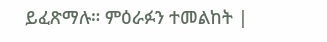ይፈጽማሉ። ምዕራፉን ተመልከት |